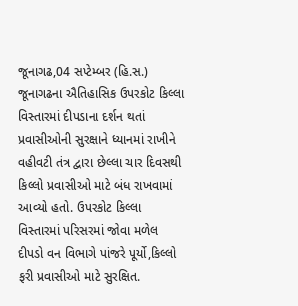જૂનાગઢ,04 સપ્ટેમ્બર (હિ.સ.) જૂનાગઢના ઐતિહાસિક ઉપરકોટ કિલ્લા વિસ્તારમાં દીપડાના દર્શન થતાં પ્રવાસીઓની સુરક્ષાને ધ્યાનમાં રાખીને વહીવટી તંત્ર દ્વારા છેલ્લા ચાર દિવસથી કિલ્લો પ્રવાસીઓ માટે બંધ રાખવામાં આવ્યો હતો. ઉપરકોટ કિલ્લા વિસ્તારમાં પરિસરમાં જોવા મળેલ દીપડો વન વિભાગે પાંજરે પૂર્યો,કિલ્લો ફરી પ્રવાસીઓ માટે સુરક્ષિત.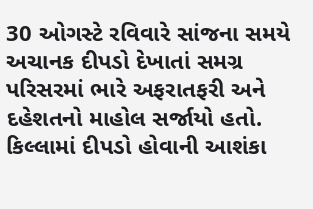30 ઓગસ્ટે રવિવારે સાંજના સમયે અચાનક દીપડો દેખાતાં સમગ્ર પરિસરમાં ભારે અફરાતફરી અને દહેશતનો માહોલ સર્જાયો હતો. કિલ્લામાં દીપડો હોવાની આશંકા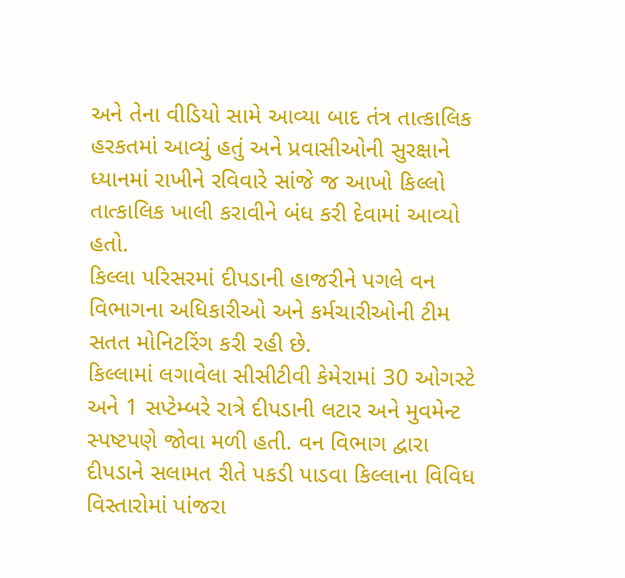અને તેના વીડિયો સામે આવ્યા બાદ તંત્ર તાત્કાલિક હરકતમાં આવ્યું હતું અને પ્રવાસીઓની સુરક્ષાને ધ્યાનમાં રાખીને રવિવારે સાંજે જ આખો કિલ્લો તાત્કાલિક ખાલી કરાવીને બંધ કરી દેવામાં આવ્યો હતો.
કિલ્લા પરિસરમાં દીપડાની હાજરીને પગલે વન વિભાગના અધિકારીઓ અને કર્મચારીઓની ટીમ સતત મોનિટરિંગ કરી રહી છે.
કિલ્લામાં લગાવેલા સીસીટીવી કેમેરામાં 30 ઓગસ્ટે અને 1 સપ્ટેમ્બરે રાત્રે દીપડાની લટાર અને મુવમેન્ટ સ્પષ્ટપણે જોવા મળી હતી. વન વિભાગ દ્વારા દીપડાને સલામત રીતે પકડી પાડવા કિલ્લાના વિવિધ વિસ્તારોમાં પાંજરા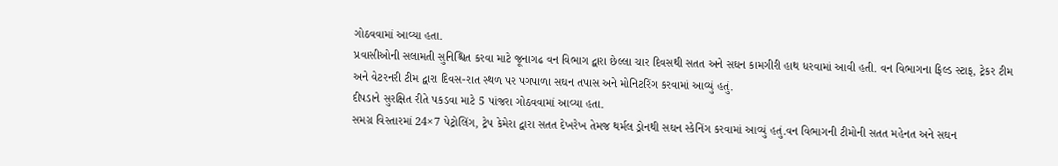ગોઠવવામાં આવ્યા હતા.
પ્રવાસીઓની સલામતી સુનિશ્ચિત કરવા માટે જૂનાગઢ વન વિભાગ દ્વારા છેલ્લા ચાર દિવસથી સતત અને સઘન કામગીરી હાથ ધરવામાં આવી હતી. વન વિભાગના ફિલ્ડ સ્ટાફ, ટ્રેકર ટીમ અને વેટરનરી ટીમ દ્વારા દિવસ-રાત સ્થળ પર પગપાળા સઘન તપાસ અને મોનિટરિંગ કરવામાં આવ્યું હતું.
દીપડાને સુરક્ષિત રીતે પકડવા માટે 5 પાંજરા ગોઠવવામાં આવ્યા હતા.
સમગ્ર વિસ્તારમાં 24×7 પેટ્રોલિંગ, ટ્રેપ કેમેરા દ્વારા સતત દેખરેખ તેમજ થર્મલ ડ્રોનથી સઘન સ્કેનિંગ કરવામાં આવ્યું હતું.વન વિભાગની ટીમોની સતત મહેનત અને સઘન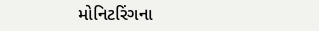મોનિટરિંગના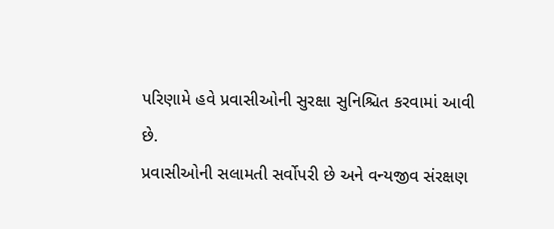પરિણામે હવે પ્રવાસીઓની સુરક્ષા સુનિશ્ચિત કરવામાં આવી છે.
પ્રવાસીઓની સલામતી સર્વોપરી છે અને વન્યજીવ સંરક્ષણ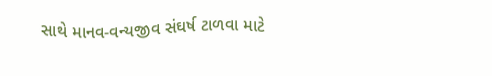સાથે માનવ-વન્યજીવ સંઘર્ષ ટાળવા માટે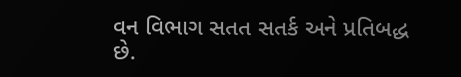વન વિભાગ સતત સતર્ક અને પ્રતિબદ્ધ છે.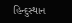હિન્દુસ્થાન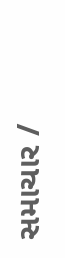સમાચાર /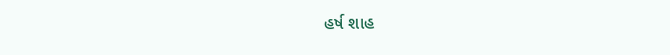હર્ષ શાહ